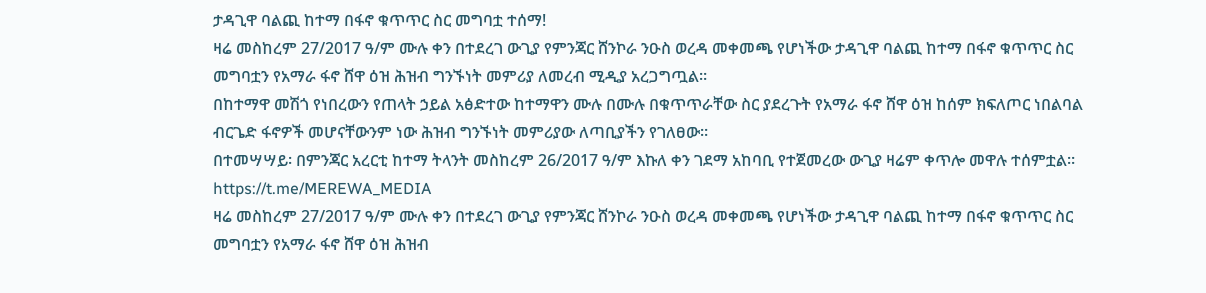ታዳጊዋ ባልጪ ከተማ በፋኖ ቁጥጥር ስር መግባቷ ተሰማ!
ዛሬ መስከረም 27/2017 ዓ/ም ሙሉ ቀን በተደረገ ውጊያ የምንጃር ሸንኮራ ንዑስ ወረዳ መቀመጫ የሆነችው ታዳጊዋ ባልጪ ከተማ በፋኖ ቁጥጥር ስር መግባቷን የአማራ ፋኖ ሸዋ ዕዝ ሕዝብ ግንኙነት መምሪያ ለመረብ ሚዲያ አረጋግጧል።
በከተማዋ መሽጎ የነበረውን የጠላት ኃይል አፅድተው ከተማዋን ሙሉ በሙሉ በቁጥጥራቸው ስር ያደረጉት የአማራ ፋኖ ሸዋ ዕዝ ከሰም ክፍለጦር ነበልባል ብርጌድ ፋኖዎች መሆናቸውንም ነው ሕዝብ ግንኙነት መምሪያው ለጣቢያችን የገለፀው።
በተመሣሣይ፡ በምንጃር አረርቲ ከተማ ትላንት መስከረም 26/2017 ዓ/ም እኩለ ቀን ገደማ አከባቢ የተጀመረው ውጊያ ዛሬም ቀጥሎ መዋሉ ተሰምቷል።
https://t.me/MEREWA_MEDIA
ዛሬ መስከረም 27/2017 ዓ/ም ሙሉ ቀን በተደረገ ውጊያ የምንጃር ሸንኮራ ንዑስ ወረዳ መቀመጫ የሆነችው ታዳጊዋ ባልጪ ከተማ በፋኖ ቁጥጥር ስር መግባቷን የአማራ ፋኖ ሸዋ ዕዝ ሕዝብ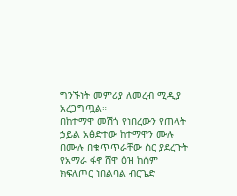ግንኙነት መምሪያ ለመረብ ሚዲያ አረጋግጧል።
በከተማዋ መሽጎ የነበረውን የጠላት ኃይል አፅድተው ከተማዋን ሙሉ በሙሉ በቁጥጥራቸው ስር ያደረጉት የአማራ ፋኖ ሸዋ ዕዝ ከሰም ክፍለጦር ነበልባል ብርጌድ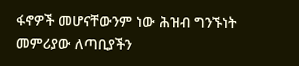ፋኖዎች መሆናቸውንም ነው ሕዝብ ግንኙነት መምሪያው ለጣቢያችን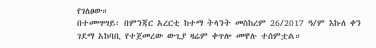የገለፀው።
በተመሣሣይ፡ በምንጃር አረርቲ ከተማ ትላንት መስከረም 26/2017 ዓ/ም እኩለ ቀን ገደማ አከባቢ የተጀመረው ውጊያ ዛሬም ቀጥሎ መዋሉ ተሰምቷል።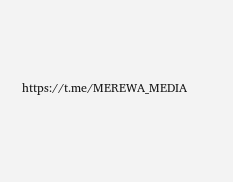https://t.me/MEREWA_MEDIA